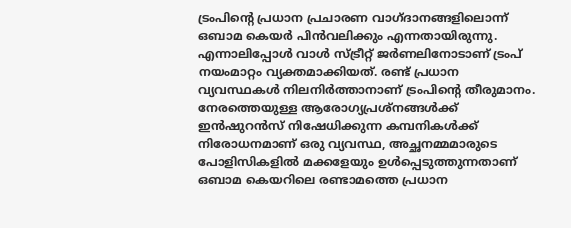ട്രംപിന്‍റെ പ്രധാന പ്രചാരണ വാഗ്ദാനങ്ങളിലൊന്ന് ഒബാമ കെയർ പിൻവലിക്കും എന്നതായിരുന്നു. എന്നാലിപ്പോൾ വാൾ സ്ട്രീറ്റ് ജർ‌ണലിനോടാണ് ട്രംപ് നയംമാറ്റം വ്യക്തമാക്കിയത്. രണ്ട് പ്രധാന വ്യവസ്ഥകൾ നിലനിർത്താനാണ് ട്രംപിന്‍റെ തീരുമാനം. നേരത്തെയുള്ള ആരോഗ്യപ്രശ്നങ്ങൾക്ക് ഇൻഷുറൻസ് നിഷേധിക്കുന്ന കമ്പനികൾക്ക് നിരോധനമാണ് ഒരു വ്യവസ്ഥ, അച്ഛനമ്മമാരുടെ പോളിസികളിൽ മക്കളേയും ഉൾപ്പെടുത്തുന്നതാണ് ഒബാമ കെയറിലെ രണ്ടാമത്തെ പ്രധാന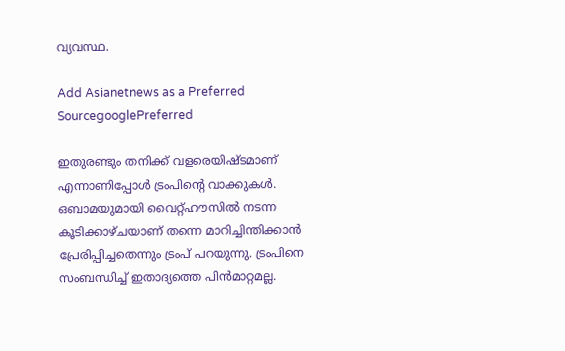വ്യവസ്ഥ.

Add Asianetnews as a Preferred SourcegooglePreferred

ഇതുരണ്ടും തനിക്ക് വളരെയിഷ്ടമാണ് എന്നാണിപ്പോൾ ട്രംപിന്‍റെ വാക്കുകൾ. ഒബാമയുമായി വൈറ്റ്ഹൗസില്‍ നടന്ന കൂടിക്കാഴ്ചയാണ് തന്നെ മാറിച്ചിന്തിക്കാൻ പ്രേരിപ്പിച്ചതെന്നും ട്രംപ് പറയുന്നു. ട്രംപിനെ സംബന്ധിച്ച് ഇതാദ്യത്തെ പിൻമാറ്റമല്ല.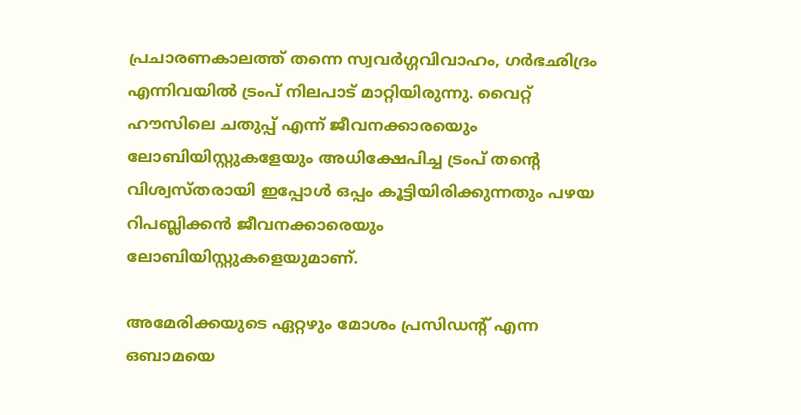പ്രചാരണകാലത്ത് തന്നെ സ്വവർഗ്ഗവിവാഹം, ഗർഭഛിദ്രം എന്നിവയിൽ ട്രംപ് നിലപാട് മാറ്റിയിരുന്നു. വൈറ്റ് ഹൗസിലെ ചതുപ്പ് എന്ന് ജീവനക്കാരയെും ലോബിയിസ്റ്റുകളേയും അധിക്ഷേപിച്ച ട്രംപ് തന്‍റെ വിശ്വസ്തരായി ഇപ്പോൾ ഒപ്പം കൂട്ടിയിരിക്കുന്നതും പഴയ റിപബ്ലിക്കന്‍ ജീവനക്കാരെയും ലോബിയിസ്റ്റുകളെയുമാണ്.

അമേരിക്കയുടെ ഏറ്റഴും മോശം പ്രസിഡന്‍റ് എന്ന ഒബാമയെ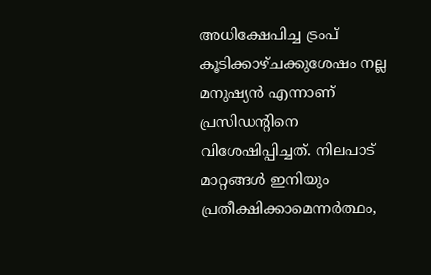അധിക്ഷേപിച്ച ട്രംപ് കൂടിക്കാഴ്ചക്കുശേഷം നല്ല മനുഷ്യൻ എന്നാണ് പ്രസിഡന്‍റിനെ വിശേഷിപ്പിച്ചത്. നിലപാട് മാറ്റങ്ങൾ ഇനിയും പ്രതീക്ഷിക്കാമെന്നർത്ഥം,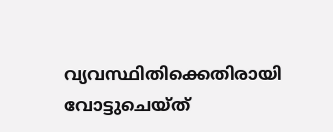വ്യവസ്ഥിതിക്കെതിരായി വോട്ടുചെയ്ത്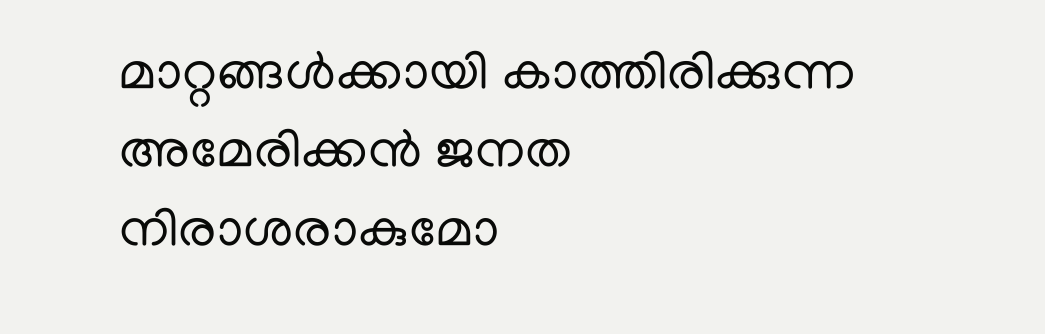മാറ്റങ്ങൾക്കായി കാത്തിരിക്കുന്ന അമേരിക്കൻ ജനത നിരാശരാകുമോ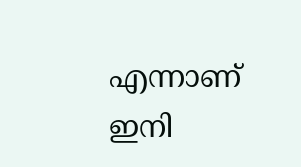എന്നാണ് ഇനി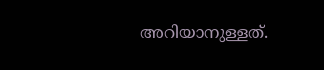അറിയാനുള്ളത്.